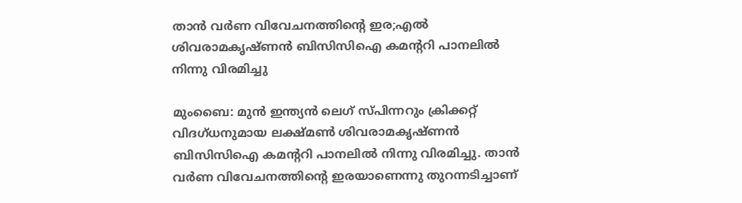താൻ വർണ വിവേചനത്തിന്റെ ഇര;എൽ ശിവരാമകൃഷ്ണൻ ബിസിസിഐ കമന്ററി പാനലിൽ നിന്നു വിരമിച്ചു

മുംബൈ: മുൻ ഇന്ത്യൻ ലെഗ് സ്പിന്നറും ക്രിക്കറ്റ് വിദഗ്ധനുമായ ലക്ഷ്മൺ ശിവരാമകൃഷ്ണൻ ബിസിസിഐ കമന്ററി പാനലിൽ നിന്നു വിരമിച്ചു. താൻ വർണ വിവേചനത്തിന്റെ ഇരയാണെന്നു തുറന്നടിച്ചാണ്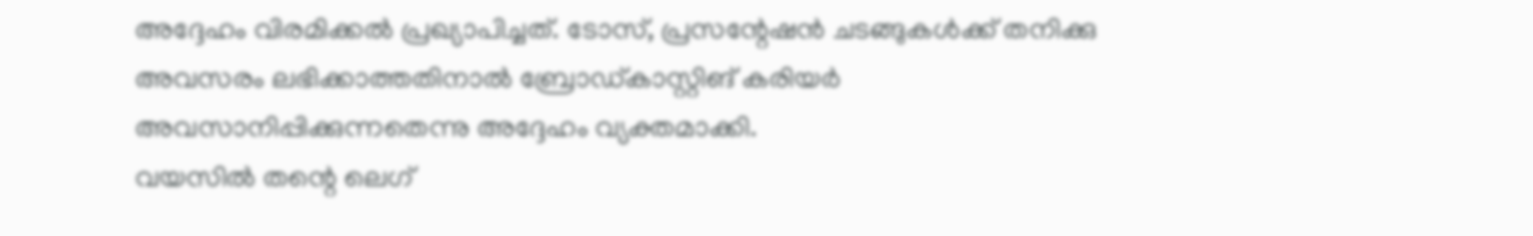അദ്ദേഹം വിരമിക്കൽ പ്രഖ്യാപിച്ചത്. ടോസ്, പ്രസന്റേഷൻ ചടങ്ങുകൾക്ക് തനിക്കു അവസരം ലഭിക്കാത്തതിനാൽ ബ്രോഡ്കാസ്റ്റിങ് കരിയർ അവസാനിപ്പിക്കുന്നതെന്നു അദ്ദേഹം വ്യക്തമാക്കി.
വയസിൽ തന്റെ ലെഗ്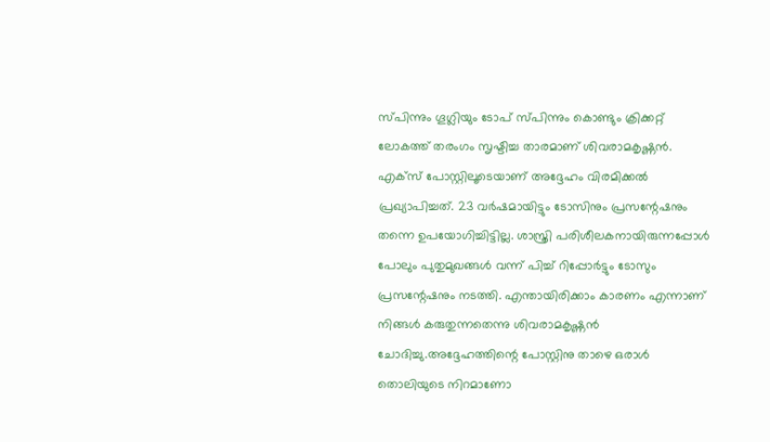സ്പിന്നും ഗൂഗ്ലിയും ടോപ് സ്പിന്നും കൊണ്ടും ക്രിക്കറ്റ് ലോകത്ത് തരംഗം സൃഷ്ടിച്ച താരമാണ് ശിവരാമകൃഷ്ണൻ. എക്സ് പോസ്റ്റിലൂടെയാണ് അദ്ദേഹം വിരമിക്കൽ പ്രഖ്യാപിച്ചത്. 23 വർഷമായിട്ടും ടോസിനും പ്രസന്റേഷനും തന്നെ ഉപയോഗിച്ചിട്ടില്ല. ശാസ്ത്രി പരിശീലകനായിരുന്നപ്പോൾ പോലും പുതുമുഖങ്ങൾ വന്ന് പിച്ച് റിപ്പോർട്ടും ടോസും പ്രസന്റേഷനും നടത്തി. എന്തായിരിക്കാം കാരണം എന്നാണ് നിങ്ങൾ കരുതുന്നതെന്നു ശിവരാമകൃഷ്ണൻ ചോദിച്ചു.അദ്ദേഹത്തിന്റെ പോസ്റ്റിനു താഴെ ഒരാൾ തൊലിയുടെ നിറമാണോ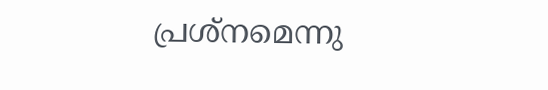പ്രശ്നമെന്നു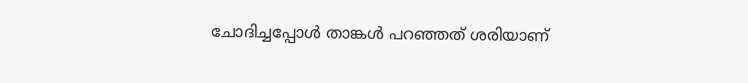ചോദിച്ചപ്പോൾ താങ്കൾ പറഞ്ഞത് ശരിയാണ്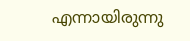എന്നായിരുന്നു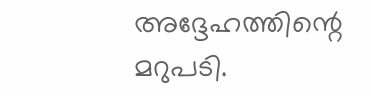അദ്ദേഹത്തിന്റെ മറുപടി.